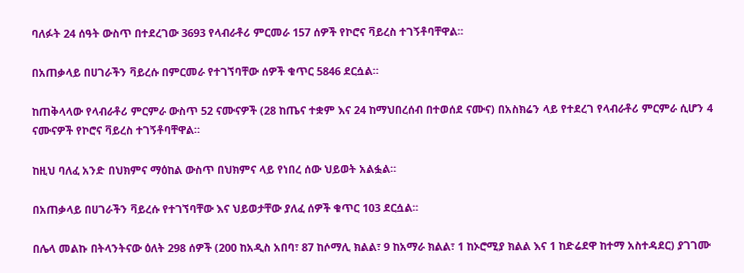ባለፉት 24 ሰዓት ውስጥ በተደረገው 3693 የላብራቶሪ ምርመራ 157 ሰዎች የኮሮና ቫይረስ ተገኝቶባቸዋል፡፡

በአጠቃላይ በሀገራችን ቫይረሱ በምርመራ የተገኘባቸው ሰዎች ቁጥር 5846 ደርሷል።

ከጠቅላላው የላብራቶሪ ምርምራ ውስጥ 52 ናሙናዎች (28 ከጤና ተቋም እና 24 ከማህበረሰብ በተወሰደ ናሙና) በአስክሬን ላይ የተደረገ የላብራቶሪ ምርምራ ሲሆን 4 ናሙናዎች የኮሮና ቫይረስ ተገኝቶባቸዋል።

ከዚህ ባለፈ አንድ በህክምና ማዕከል ውስጥ በህክምና ላይ የነበረ ሰው ህይወት አልፏል።

በአጠቃላይ በሀገራችን ቫይረሱ የተገኘባቸው እና ህይወታቸው ያለፈ ሰዎች ቁጥር 103 ደርሷል፡፡

በሌላ መልኩ በትላንትናው ዕለት 298 ሰዎች (200 ከአዲስ አበባ፣ 87 ከሶማሊ ክልል፣ 9 ከአማራ ክልል፣ 1 ከኦሮሚያ ክልል እና 1 ከድሬደዋ ከተማ አስተዳደር) ያገገሙ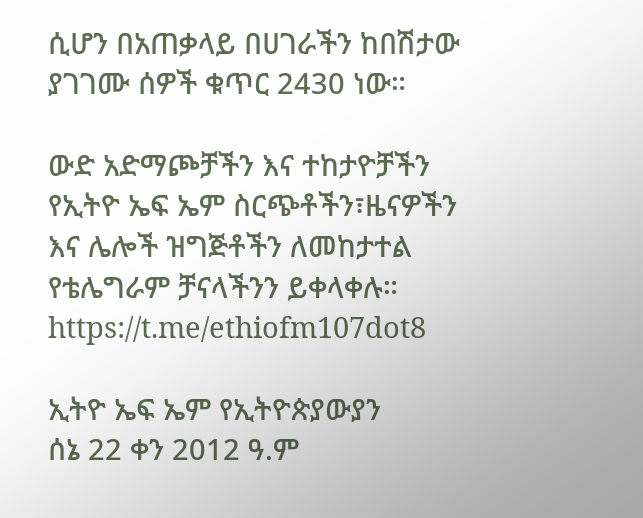ሲሆን በአጠቃላይ በሀገራችን ከበሽታው ያገገሙ ሰዎች ቁጥር 2430 ነው።

ውድ አድማጮቻችን እና ተከታዮቻችን የኢትዮ ኤፍ ኤም ስርጭቶችን፣ዜናዎችን እና ሌሎች ዝግጅቶችን ለመከታተል የቴሌግራም ቻናላችንን ይቀላቀሉ። https://t.me/ethiofm107dot8

ኢትዮ ኤፍ ኤም የኢትዮጵያውያን
ሰኔ 22 ቀን 2012 ዓ.ም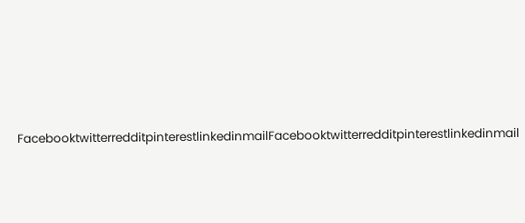FacebooktwitterredditpinterestlinkedinmailFacebooktwitterredditpinterestlinkedinmail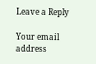Leave a Reply

Your email address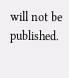will not be published.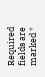Required fields are marked *